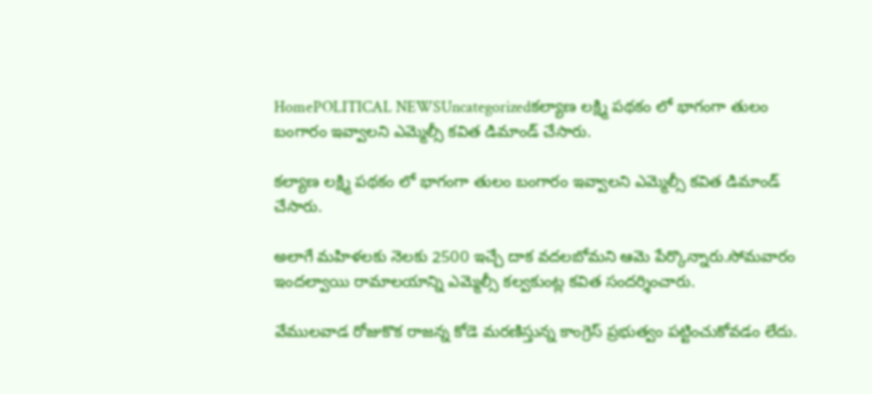HomePOLITICAL NEWSUncategorizedకల్యాణ లక్ష్మి పథకం లో భాగంగా తులం బంగారం ఇవ్వాలని ఎమ్మెల్సీ కవిత డిమాండ్ చేసారు.

కల్యాణ లక్ష్మి పథకం లో భాగంగా తులం బంగారం ఇవ్వాలని ఎమ్మెల్సీ కవిత డిమాండ్ చేసారు.

అలాగే మహిళలకు నెలకు 2500 ఇచ్చే దాక వదలబోమని ఆమె పేర్కొన్నారు.సోమవారం ఇందల్వాయి రామాలయాన్ని ఎమ్మెల్సీ కల్వకుంట్ల కవిత సందర్శించారు.

వేములవాడ రోజుకొక రాజన్న కోడె మరణిస్తున్న కాంగ్రెస్ ప్రభుత్వం పట్టించుకోవడం లేదు.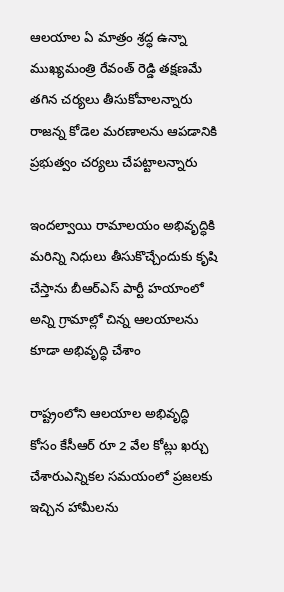ఆలయాల ఏ మాత్రం శ్రద్ధ ఉన్నా ముఖ్యమంత్రి రేవంత్ రెడ్డి తక్షణమే తగిన చర్యలు తీసుకోవాలన్నారు రాజన్న కోడెల మరణాలను ఆపడానికి ప్రభుత్వం చర్యలు చేపట్టాలన్నారు

ఇందల్వాయి రామాలయం అభివృద్ధికి మరిన్ని నిధులు తీసుకొచ్చేందుకు కృషి చేస్తాను బీఆర్ఎస్ పార్టీ హయాంలో అన్ని గ్రామాల్లో చిన్న ఆలయాలను కూడా అభివృద్ధి చేశాం

రాష్ట్రంలోని ఆలయాల అభివృద్ధి కోసం కేసీఆర్ రూ 2 వేల కోట్లు ఖర్చు చేశారుఎన్నికల సమయంలో ప్రజలకు ఇచ్చిన హామీలను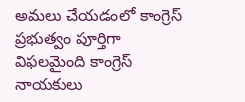అమలు చేయడంలో కాంగ్రెస్ ప్రభుత్వం పూర్తిగా విఫలమైంది కాంగ్రెస్ నాయకులు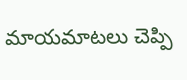మాయమాటలు చెప్పి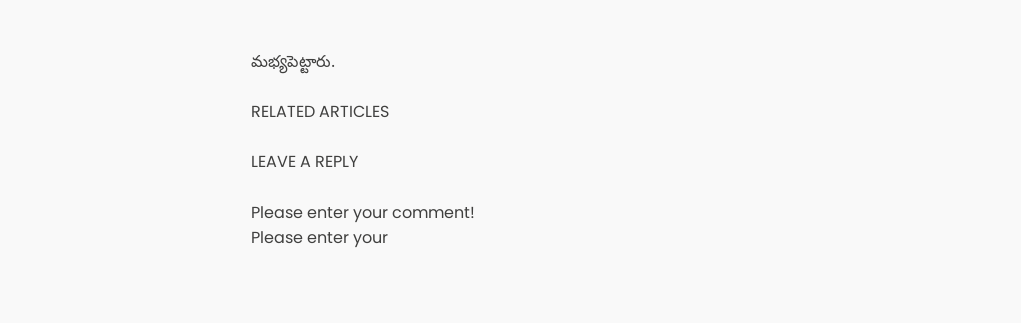మభ్యపెట్టారు.

RELATED ARTICLES

LEAVE A REPLY

Please enter your comment!
Please enter your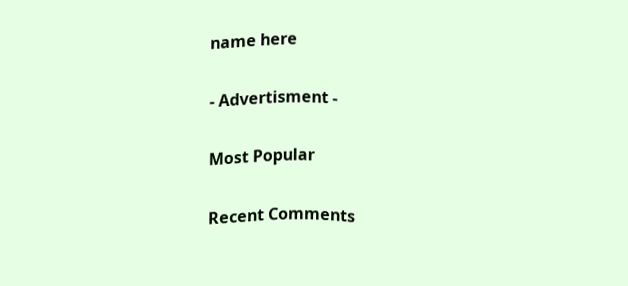name here

- Advertisment -

Most Popular

Recent Comments